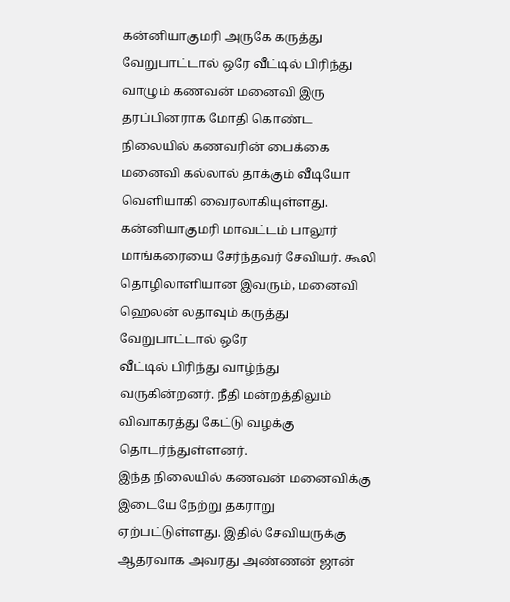கன்னியாகுமரி அருகே கருத்து வேறுபாட்டால் ஒரே வீட்டில் பிரிந்து வாழும் கணவன் மனைவி இரு தரப்பினராக மோதி கொண்ட நிலையில் கணவரின் பைக்கை மனைவி கல்லால் தாக்கும் வீடியோ வெளியாகி வைரலாகியுள்ளது.
கன்னியாகுமரி மாவட்டம் பாலூர் மாங்கரையை சேர்ந்தவர் சேவியர். கூலி
தொழிலாளியான இவரும், மனைவி ஹெலன் லதாவும் கருத்து வேறுபாட்டால் ஒரே
வீட்டில் பிரிந்து வாழ்ந்து வருகின்றனர். நீதி மன்றத்திலும் விவாகரத்து கேட்டு வழக்கு தொடர்ந்துள்ளனர்.
இந்த நிலையில் கணவன் மனைவிக்கு இடையே நேற்று தகராறு ஏற்பட்டுள்ளது. இதில் சேவியருக்கு ஆதரவாக அவரது அண்ணன் ஜான்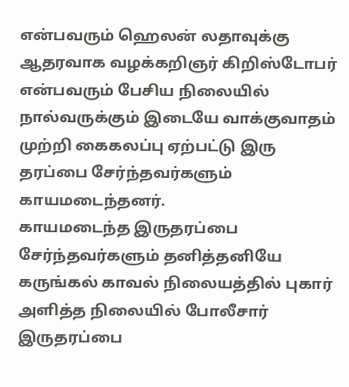என்பவரும் ஹெலன் லதாவுக்கு ஆதரவாக வழக்கறிஞர் கிறிஸ்டோபர் என்பவரும் பேசிய நிலையில் நால்வருக்கும் இடையே வாக்குவாதம் முற்றி கைகலப்பு ஏற்பட்டு இரு தரப்பை சேர்ந்தவர்களும் காயமடைந்தனர்.
காயமடைந்த இருதரப்பை சேர்ந்தவர்களும் தனித்தனியே கருங்கல் காவல் நிலையத்தில் புகார் அளித்த நிலையில் போலீசார் இருதரப்பை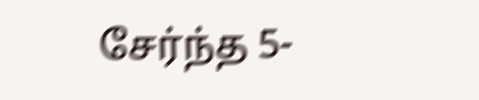சேர்ந்த 5-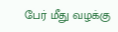பேர் மீது வழக்கு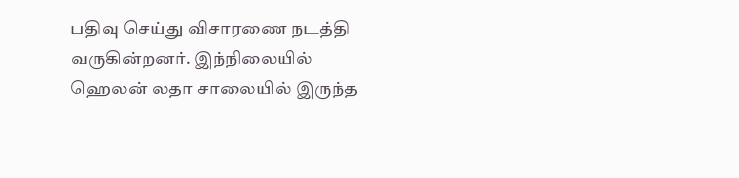பதிவு செய்து விசாரணை நடத்தி வருகின்றனர். இந்நிலையில் ஹெலன் லதா சாலையில் இருந்த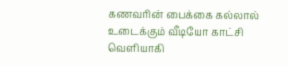கணவரின் பைக்கை கல்லால் உடைக்கும் வீடியோ காட்சி வெளியாகி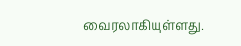வைரலாகியுள்ளது.